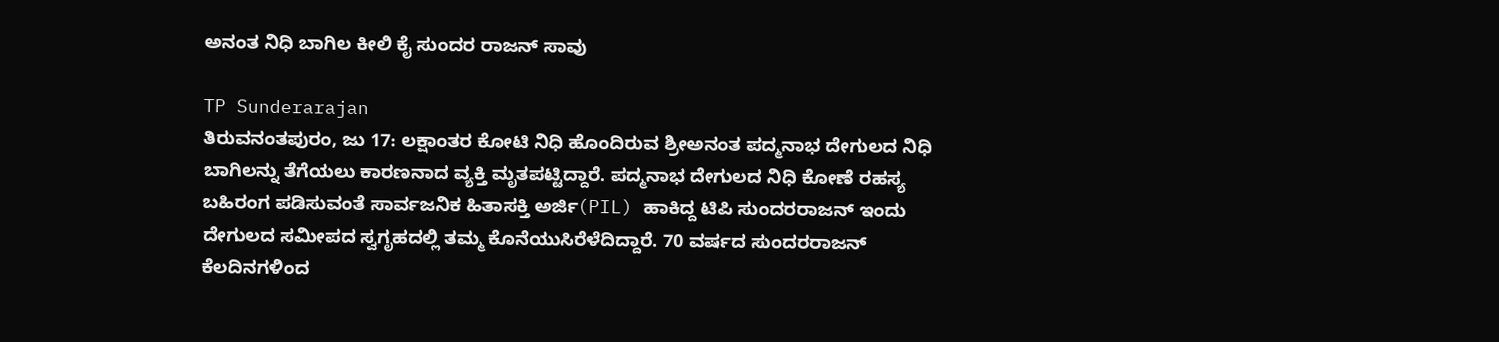ಅನಂತ ನಿಧಿ ಬಾಗಿಲ ಕೀಲಿ ಕೈ ಸುಂದರ ರಾಜನ್ ಸಾವು

TP Sunderarajan
ತಿರುವನಂತಪುರಂ, ಜು 17: ಲಕ್ಷಾಂತರ ಕೋಟಿ ನಿಧಿ ಹೊಂದಿರುವ ಶ್ರೀಅನಂತ ಪದ್ಮನಾಭ ದೇಗುಲದ ನಿಧಿ ಬಾಗಿಲನ್ನು ತೆಗೆಯಲು ಕಾರಣನಾದ ವ್ಯಕ್ತಿ ಮೃತಪಟ್ಟಿದ್ದಾರೆ. ಪದ್ಮನಾಭ ದೇಗುಲದ ನಿಧಿ ಕೋಣೆ ರಹಸ್ಯ ಬಹಿರಂಗ ಪಡಿಸುವಂತೆ ಸಾರ್ವಜನಿಕ ಹಿತಾಸಕ್ತಿ ಅರ್ಜಿ(PIL) ಹಾಕಿದ್ದ ಟಿಪಿ ಸುಂದರರಾಜನ್ ಇಂದು ದೇಗುಲದ ಸಮೀಪದ ಸ್ವಗೃಹದಲ್ಲಿ ತಮ್ಮ ಕೊನೆಯುಸಿರೆಳೆದಿದ್ದಾರೆ. 70 ವರ್ಷದ ಸುಂದರರಾಜನ್ ಕೆಲದಿನಗಳಿಂದ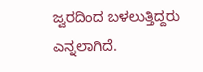ಜ್ವರದಿಂದ ಬಳಲುತ್ತಿದ್ದರು ಎನ್ನಲಾಗಿದೆ.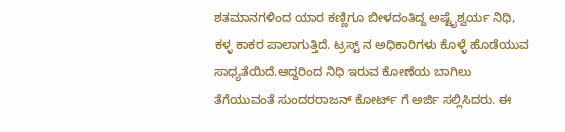ಶತಮಾನಗಳಿಂದ ಯಾರ ಕಣ್ಣಿಗೂ ಬೀಳದಂತಿದ್ದ ಅಷ್ಟೈಶ್ವರ್ಯ ನಿಧಿ, ಕಳ್ಳ ಕಾಕರ ಪಾಲಾಗುತ್ತಿದೆ. ಟ್ರಸ್ಟ್ ನ ಅಧಿಕಾರಿಗಳು ಕೊಳ್ಳೆ ಹೊಡೆಯುವ ಸಾಧ್ಯತೆಯಿದೆ.ಆದ್ದರಿಂದ ನಿಧಿ ಇರುವ ಕೋಣೆಯ ಬಾಗಿಲು ತೆಗೆಯುವಂತೆ ಸುಂದರರಾಜನ್ ಕೋರ್ಟ್ ಗೆ ಅರ್ಜಿ ಸಲ್ಲಿಸಿದರು. ಈ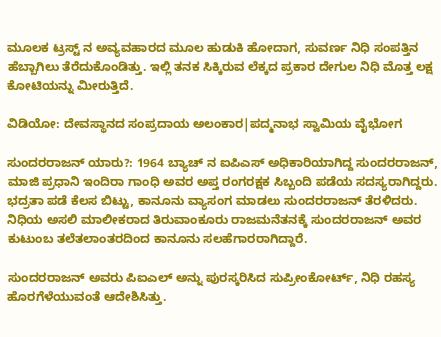ಮೂಲಕ ಟ್ರಸ್ಟ್ ನ ಅವ್ಯವಹಾರದ ಮೂಲ ಹುಡುಕಿ ಹೋದಾಗ, ಸುವರ್ಣ ನಿಧಿ ಸಂಪತ್ತಿನ ಹೆಬ್ಬಾಗಿಲು ತೆರೆದುಕೊಂಡಿತ್ತು. ಇಲ್ಲಿ ತನಕ ಸಿಕ್ಕಿರುವ ಲೆಕ್ಕದ ಪ್ರಕಾರ ದೇಗುಲ ನಿಧಿ ಮೊತ್ತ ಲಕ್ಷ ಕೋಟಿಯನ್ನು ಮೀರುತ್ತಿದೆ.

ವಿಡಿಯೋ: ದೇವಸ್ಥಾನದ ಸಂಪ್ರದಾಯ ಅಲಂಕಾರ|ಪದ್ಮನಾಭ ಸ್ವಾಮಿಯ ವೈಭೋಗ

ಸುಂದರರಾಜನ್ ಯಾರು?: 1964 ಬ್ಯಾಚ್ ನ ಐಪಿಎಸ್ ಅಧಿಕಾರಿಯಾಗಿದ್ದ ಸುಂದರರಾಜನ್, ಮಾಜಿ ಪ್ರಧಾನಿ ಇಂದಿರಾ ಗಾಂಧಿ ಅವರ ಅಪ್ತ ರಂಗರಕ್ಷಕ ಸಿಬ್ಬಂದಿ ಪಡೆಯ ಸದಸ್ಯರಾಗಿದ್ದರು. ಭದ್ರತಾ ಪಡೆ ಕೆಲಸ ಬಿಟ್ಟು, ಕಾನೂನು ವ್ಯಾಸಂಗ ಮಾಡಲು ಸುಂದರರಾಜನ್ ತೆರಳಿದರು. ನಿಧಿಯ ಅಸಲಿ ಮಾಲೀಕರಾದ ತಿರುವಾಂಕೂರು ರಾಜಮನೆತನಕ್ಕೆ ಸುಂದರರಾಜನ್ ಅವರ ಕುಟುಂಬ ತಲೆತಲಾಂತರದಿಂದ ಕಾನೂನು ಸಲಹೆಗಾರರಾಗಿದ್ದಾರೆ.

ಸುಂದರರಾಜನ್ ಅವರು ಪಿಐಎಲ್ ಅನ್ನು ಪುರಸ್ಕರಿಸಿದ ಸುಪ್ರೀಂಕೋರ್ಟ್, ನಿಧಿ ರಹಸ್ಯ ಹೊರಗೆಳೆಯುವಂತೆ ಆದೇಶಿಸಿತ್ತು.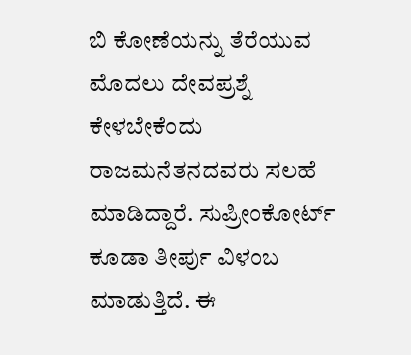ಬಿ ಕೋಣೆಯನ್ನು ತೆರೆಯುವ ಮೊದಲು ದೇವಪ್ರಶ್ನೆ ಕೇಳಬೇಕೆಂದು ರಾಜಮನೆತನದವರು ಸಲಹೆ ಮಾಡಿದ್ದಾರೆ. ಸುಪ್ರೀಂಕೋರ್ಟ್ ಕೂಡಾ ತೀರ್ಪು ವಿಳಂಬ ಮಾಡುತ್ತಿದೆ. ಈ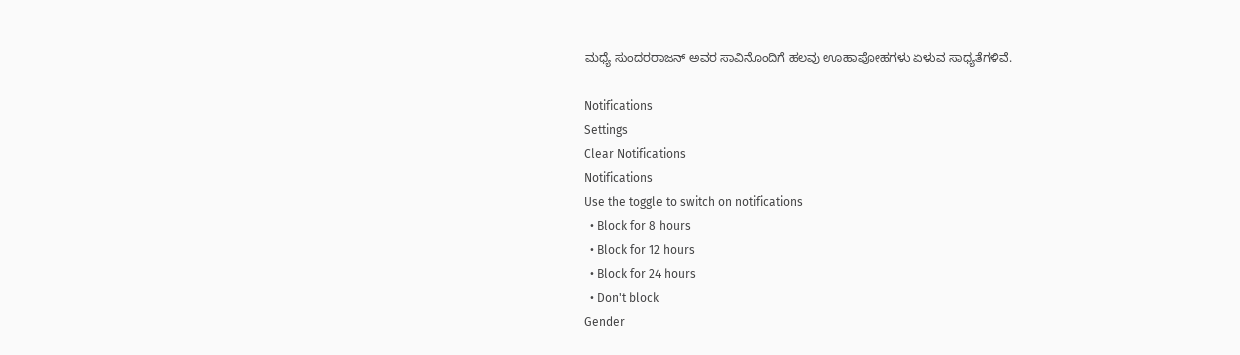ಮಧ್ಯೆ ಸುಂದರರಾಜನ್ ಅವರ ಸಾವಿನೊಂದಿಗೆ ಹಲವು ಊಹಾಪೋಹಗಳು ಏಳುವ ಸಾಧ್ಯತೆಗಳಿವೆ.

Notifications
Settings
Clear Notifications
Notifications
Use the toggle to switch on notifications
  • Block for 8 hours
  • Block for 12 hours
  • Block for 24 hours
  • Don't block
Gender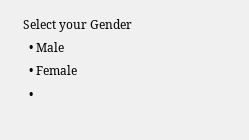Select your Gender
  • Male
  • Female
  •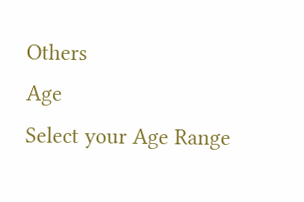Others
Age
Select your Age Range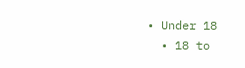• Under 18
  • 18 to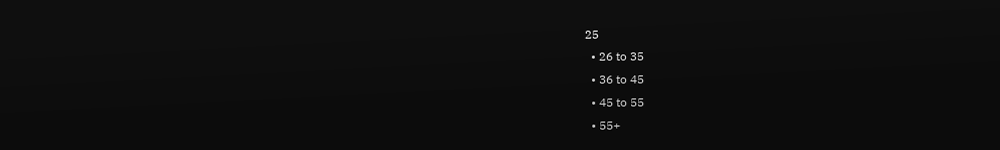25
  • 26 to 35
  • 36 to 45
  • 45 to 55
  • 55+